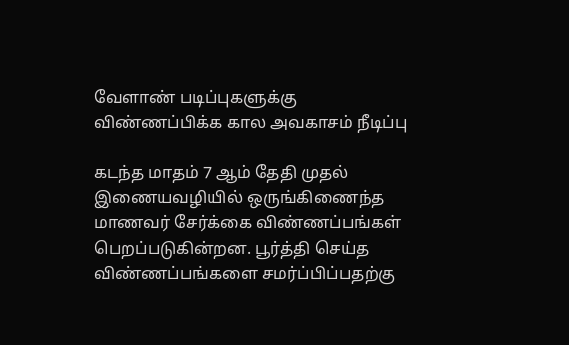வேளாண் படிப்புகளுக்கு விண்ணப்பிக்க கால அவகாசம் நீடிப்பு

கடந்த மாதம் 7 ஆம் தேதி முதல் இணையவழியில் ஒருங்கிணைந்த மாணவர் சேர்க்கை விண்ணப்பங்கள் பெறப்படுகின்றன. பூர்த்தி செய்த விண்ணப்பங்களை சமர்ப்பிப்பதற்கு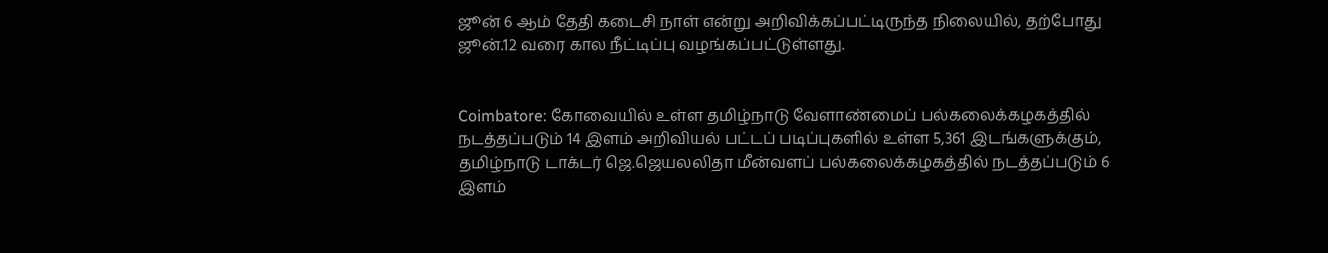ஜூன் 6 ஆம் தேதி கடைசி நாள் என்று அறிவிக்கப்பட்டிருந்த நிலையில், தற்போது ஜூன்.12 வரை கால நீட்டிப்பு வழங்கப்பட்டுள்ளது.


Coimbatore: கோவையில் உள்ள தமிழ்நாடு வேளாண்மைப் பல்கலைக்கழகத்தில் நடத்தப்படும் 14 இளம் அறிவியல் பட்டப் படிப்புகளில் உள்ள 5,361 இடங்களுக்கும், தமிழ்நாடு டாக்டர் ஜெ.ஜெயலலிதா மீன்வளப் பல்கலைக்கழகத்தில் நடத்தப்படும் 6 இளம்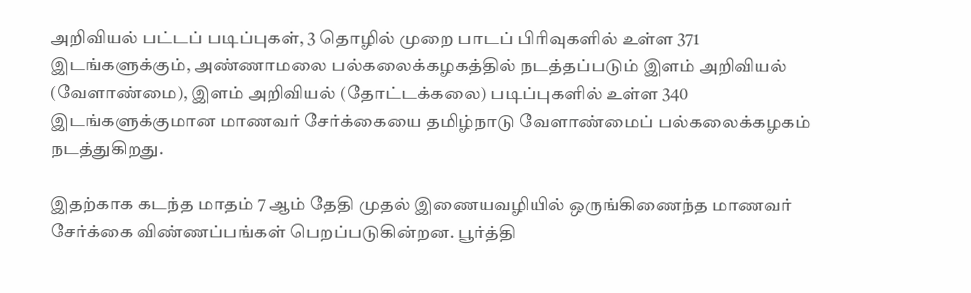அறிவியல் பட்டப் படிப்புகள், 3 தொழில் முறை பாடப் பிரிவுகளில் உள்ள 371 இடங்களுக்கும், அண்ணாமலை பல்கலைக்கழகத்தில் நடத்தப்படும் இளம் அறிவியல் (வேளாண்மை), இளம் அறிவியல் (தோட்டக்கலை) படிப்புகளில் உள்ள 340 இடங்களுக்குமான மாணவர் சேர்க்கையை தமிழ்நாடு வேளாண்மைப் பல்கலைக்கழகம் நடத்துகிறது.

இதற்காக கடந்த மாதம் 7 ஆம் தேதி முதல் இணையவழியில் ஒருங்கிணைந்த மாணவர் சேர்க்கை விண்ணப்பங்கள் பெறப்படுகின்றன. பூர்த்தி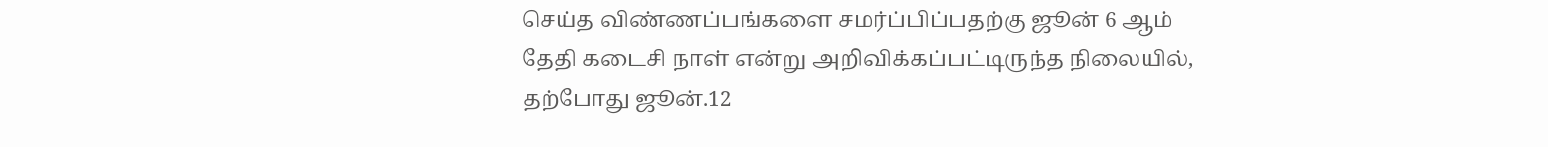செய்த விண்ணப்பங்களை சமர்ப்பிப்பதற்கு ஜூன் 6 ஆம் தேதி கடைசி நாள் என்று அறிவிக்கப்பட்டிருந்த நிலையில், தற்போது ஜூன்.12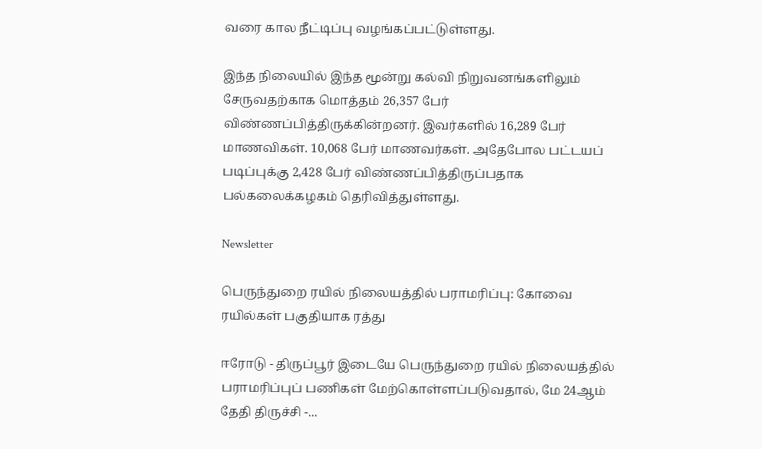வரை கால நீட்டிப்பு வழங்கப்பட்டுள்ளது.

இந்த நிலையில் இந்த மூன்று கல்வி நிறுவனங்களிலும் சேருவதற்காக மொத்தம் 26,357 பேர் விண்ணப்பித்திருக்கின்றனர். இவர்களில் 16,289 பேர் மாணவிகள். 10,068 பேர் மாணவர்கள். அதேபோல பட்டயப் படிப்புக்கு 2,428 பேர் விண்ணப்பித்திருப்பதாக பல்கலைக்கழகம் தெரிவித்துள்ளது.

Newsletter

பெருந்துறை ரயில் நிலையத்தில் பராமரிப்பு: கோவை ரயில்கள் பகுதியாக ரத்து

ஈரோடு - திருப்பூர் இடையே பெருந்துறை ரயில் நிலையத்தில் பராமரிப்புப் பணிகள் மேற்கொள்ளப்படுவதால், மே 24ஆம் தேதி திருச்சி -...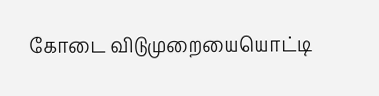கோடை விடுமுறையையொட்டி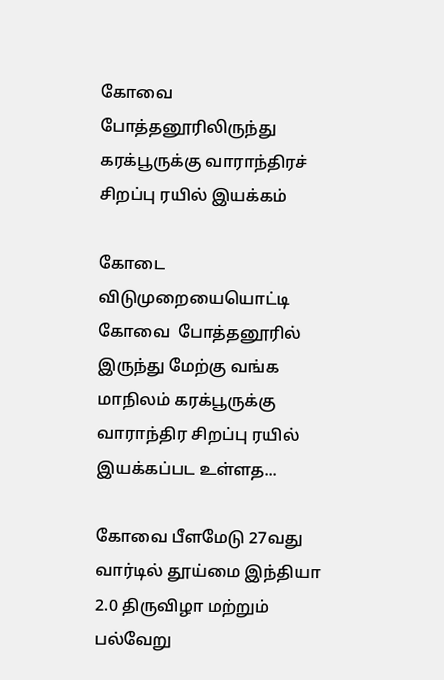கோவை  போத்தனூரிலிருந்து கரக்பூருக்கு வாராந்திரச் சிறப்பு ரயில் இயக்கம்

கோடை விடுமுறையையொட்டி கோவை  போத்தனூரில் இருந்து மேற்கு வங்க மாநிலம் கரக்பூருக்கு வாராந்திர சிறப்பு ரயில் இயக்கப்பட உள்ளத...

கோவை பீளமேடு 27வது வார்டில் தூய்மை இந்தியா 2.0 திருவிழா மற்றும் பல்வேறு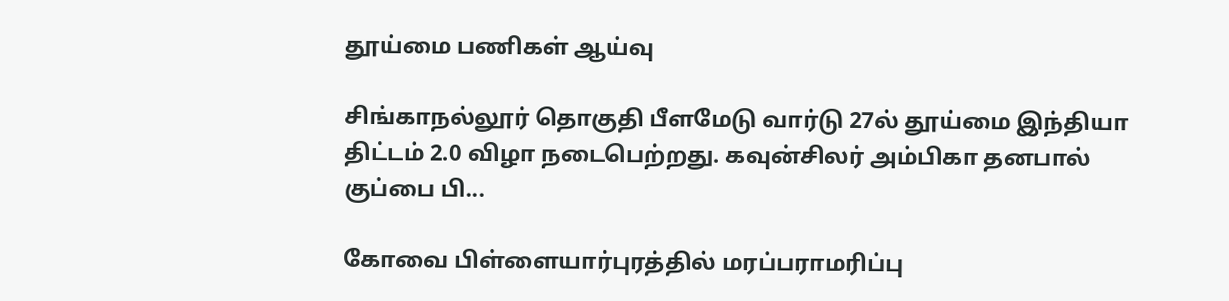தூய்மை பணிகள் ஆய்வு

சிங்காநல்லூர் தொகுதி பீளமேடு வார்டு 27ல் தூய்மை இந்தியா திட்டம் 2.0 விழா நடைபெற்றது. கவுன்சிலர் அம்பிகா தனபால் குப்பை பி...

கோவை பிள்ளையார்புரத்தில் மரப்பராமரிப்பு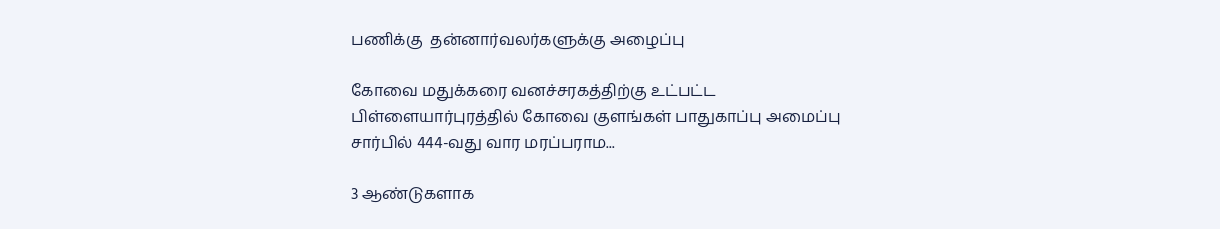பணிக்கு  தன்னார்வலர்களுக்கு அழைப்பு

கோவை மதுக்கரை வனச்சரகத்திற்கு உட்பட்ட பிள்ளையார்புரத்தில் கோவை குளங்கள் பாதுகாப்பு அமைப்பு சார்பில் 444-வது வார மரப்பராம...

3 ஆண்டுகளாக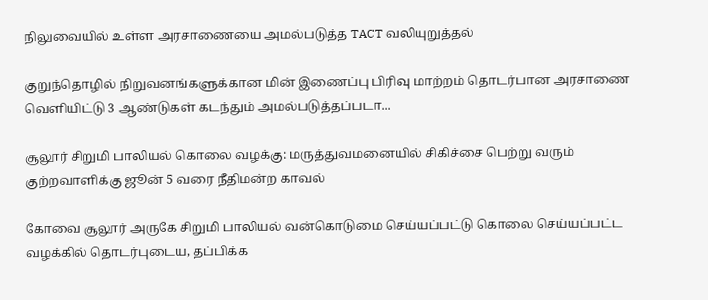நிலுவையில் உள்ள அரசாணையை அமல்படுத்த TACT வலியுறுத்தல்

குறுந்தொழில் நிறுவனங்களுக்கான மின் இணைப்பு பிரிவு மாற்றம் தொடர்பான அரசாணை வெளியிட்டு 3 ஆண்டுகள் கடந்தும் அமல்படுத்தப்படா...

சூலூர் சிறுமி பாலியல் கொலை வழக்கு: மருத்துவமனையில் சிகிச்சை பெற்று வரும் குற்றவாளிக்கு ஜூன் 5 வரை நீதிமன்ற காவல்

கோவை சூலூர் அருகே சிறுமி பாலியல் வன்கொடுமை செய்யப்பட்டு கொலை செய்யப்பட்ட வழக்கில் தொடர்புடைய, தப்பிக்க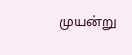முயன்று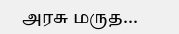அரசு மருத...